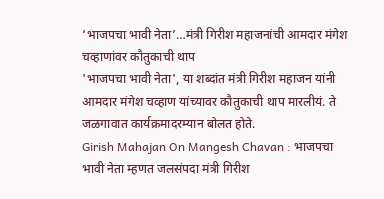‘भाजपचा भावी नेता’…मंत्री गिरीश महाजनांची आमदार मंगेश चव्हाणांवर कौतुकाची थाप
'भाजपचा भावी नेता', या शब्दांत मंत्री गिरीश महाजन यांनी आमदार मंगेश चव्हाण यांच्यावर कौतुकाची थाप मारलीयं. ते जळगावात कार्यक्रमादरम्यान बोलत होते.
Girish Mahajan On Mangesh Chavan : भाजपचा भावी नेता म्हणत जलसंपदा मंत्री गिरीश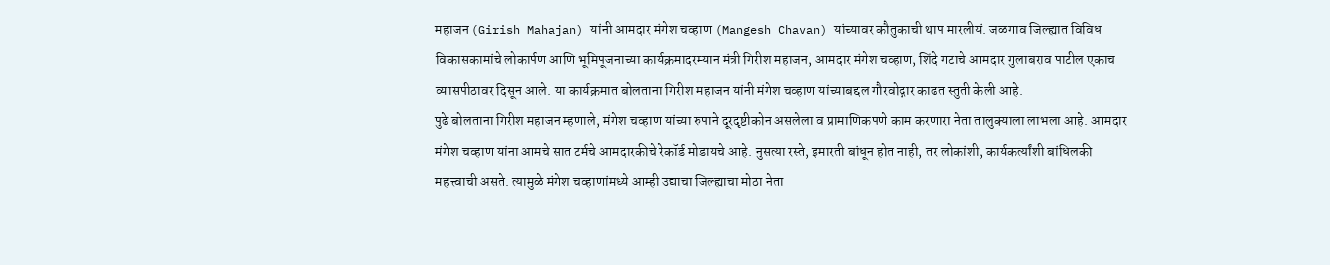महाजन (Girish Mahajan) यांनी आमदार मंगेश चव्हाण (Mangesh Chavan) यांच्यावर कौतुकाची थाप मारलीयं. जळगाव जिल्ह्यात विविध विकासकामांचे लोकार्पण आणि भूमिपूजनाच्या कार्यक्रमादरम्यान मंत्री गिरीश महाजन, आमदार मंगेश चव्हाण, शिंदे गटाचे आमदार गुलाबराव पाटील एकाच व्यासपीठावर दिसून आले. या कार्यक्रमात बोलताना गिरीश महाजन यांनी मंगेश चव्हाण यांच्याबद्दल गौरवोद्गार काढत स्तुती केली आहे.
पुढे बोलताना गिरीश महाजन म्हणाले, मंगेश चव्हाण यांच्या रुपाने दूरदृष्टीकोन असलेला व प्रामाणिकपणे काम करणारा नेता तालुक्याला लाभला आहे. आमदार मंगेश चव्हाण यांना आमचे सात टर्मचे आमदारकीचे रेकॉर्ड मोडायचे आहे. नुसत्या रस्ते, इमारती बांधून होत नाही, तर लोकांशी, कार्यकर्त्यांशी बांधिलकी महत्त्वाची असते. त्यामुळे मंगेश चव्हाणांमध्ये आम्ही उद्याचा जिल्ह्याचा मोठा नेता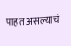पाहत असल्याचं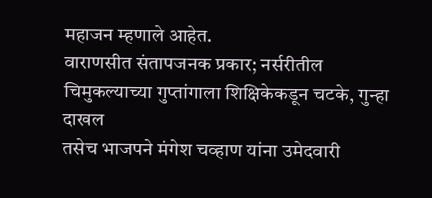महाजन म्हणाले आहेत.
वाराणसीत संतापजनक प्रकार; नर्सरीतील चिमुकल्याच्या गुप्तांगाला शिक्षिकेकडून चटके, गुन्हा दाखल
तसेच भाजपने मंगेश चव्हाण यांना उमेदवारी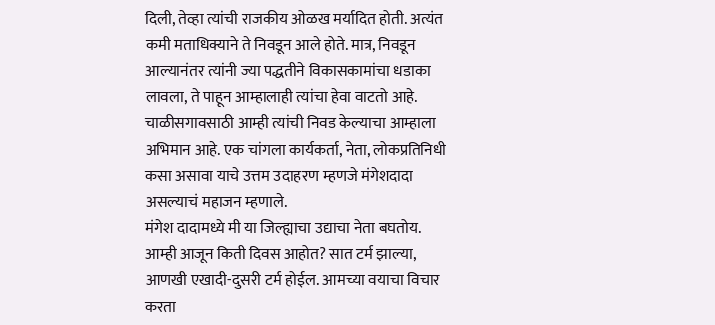दिली, तेव्हा त्यांची राजकीय ओळख मर्यादित होती. अत्यंत कमी मताधिक्याने ते निवडून आले होते. मात्र, निवडून आल्यानंतर त्यांनी ज्या पद्धतीने विकासकामांचा धडाका लावला, ते पाहून आम्हालाही त्यांचा हेवा वाटतो आहे. चाळीसगावसाठी आम्ही त्यांची निवड केल्याचा आम्हाला अभिमान आहे. एक चांगला कार्यकर्ता, नेता, लोकप्रतिनिधी कसा असावा याचे उत्तम उदाहरण म्हणजे मंगेशदादा असल्याचं महाजन म्हणाले.
मंगेश दादामध्ये मी या जिल्ह्याचा उद्याचा नेता बघतोय. आम्ही आजून किती दिवस आहोत? सात टर्म झाल्या, आणखी एखादी-दुसरी टर्म होईल. आमच्या वयाचा विचार करता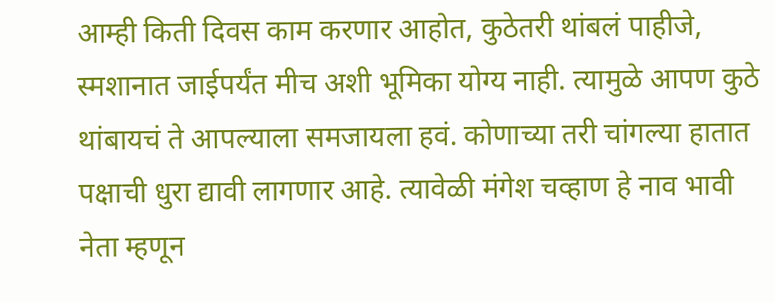आम्ही किती दिवस काम करणार आहोत, कुठेतरी थांबलं पाहीजे, स्मशानात जाईपर्यंत मीच अशी भूमिका योग्य नाही. त्यामुळे आपण कुठे थांबायचं ते आपल्याला समजायला हवं. कोणाच्या तरी चांगल्या हातात पक्षाची धुरा द्यावी लागणार आहे. त्यावेळी मंगेश चव्हाण हे नाव भावी नेता म्हणून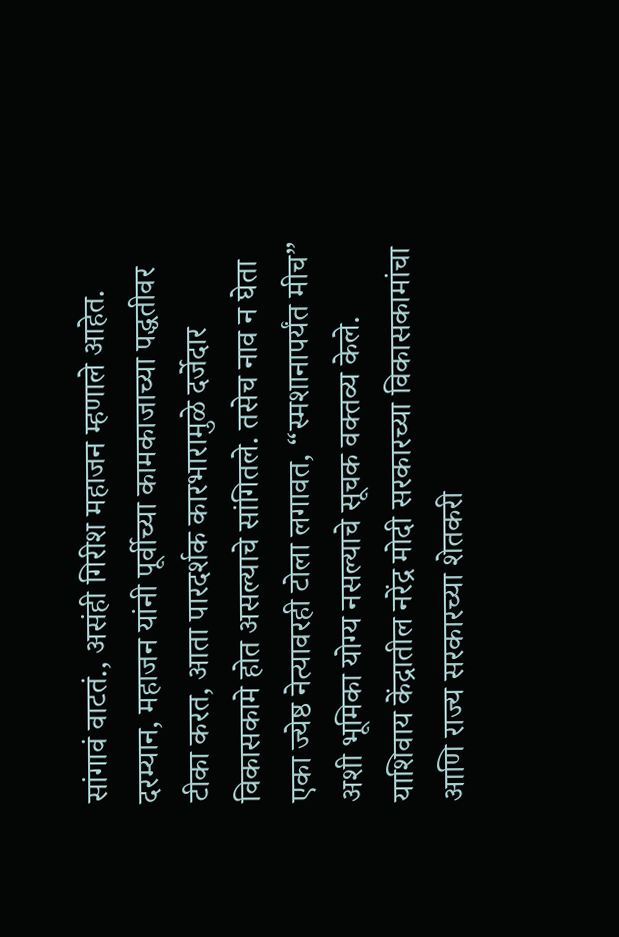सांगावं वाटतं., असंही गिरीश महाजन म्हणाले आहेत.
दरम्यान, महाजन यांनी पूर्वीच्या कामकाजाच्या पद्धतीवर टीका करत, आता पारदर्शक कारभारामुळे दर्जेदार विकासकामे होत असल्याचे सांगितले. तसेच नाव न घेता एका ज्येष्ठ नेत्यावरही टोला लगावत, “स्मशानापर्यंत मीच” अशी भूमिका योग्य नसल्याचे सूचक वक्तव्य केले. याशिवाय केंद्रातील नरेंद्र मोदी सरकारच्या विकासकामांचा आणि राज्य सरकारच्या शेतकरी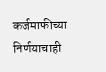कर्जमाफीच्या निर्णयाचाही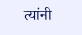त्यांनी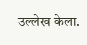उल्लेख केला.